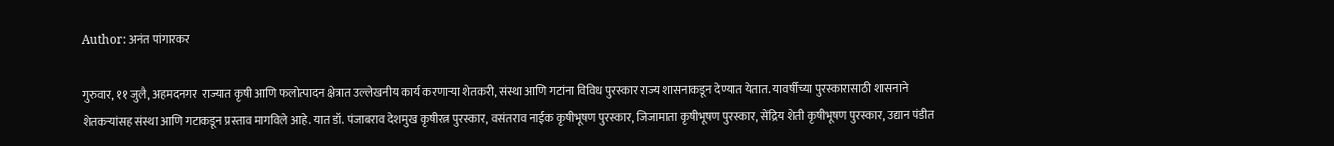Author: अनंत पांगारकर

गुरुवार, ११ जुलै, अहमदनगर  राज्यात कृषी आणि फलोत्पादन क्षेत्रात उल्लेखनीय कार्य करणाऱ्या शेतकरी, संस्था आणि गटांना विविध पुरस्कार राज्य शासनाकडून देण्यात येतात. यावर्षीच्या पुरस्कारासाठी शासनाने शेतकऱ्यांसह संस्था आणि गटाकडून प्रस्ताव मागविले आहे. यात डॉ. पंजाबराव देशमुख कृषीरत्न पुरस्कार, वसंतराव नाईक कृषीभूषण पुरस्कार, जिजामाता कृषीभूषण पुरस्कार, सेंद्रिय शेती कृषीभूषण पुरस्कार, उद्यान पंडीत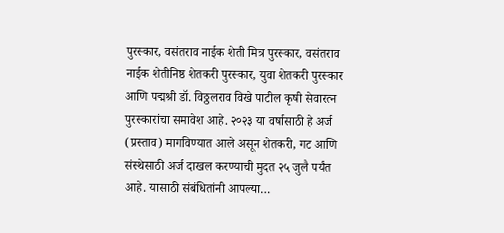पुरस्कार, वसंतराव नाईक शेती मित्र पुरस्कार, वसंतराव नाईक शेतीनिष्ठ शेतकरी पुरस्कार, युवा शेतकरी पुरस्कार आणि पद्मश्री डॉ. विठ्ठलराव विखे पाटील कृषी सेवारत्न पुरस्कारांचा समावेश आहे. २०२३ या वर्षासाठी हे अर्ज (प्रस्ताव) मागविण्यात आले असून शेतकरी, गट आणि संस्थेसाठी अर्ज दाखल करण्याची मुदत २५ जुलै पर्यंत आहे. यासाठी संबंधितांनी आपल्या…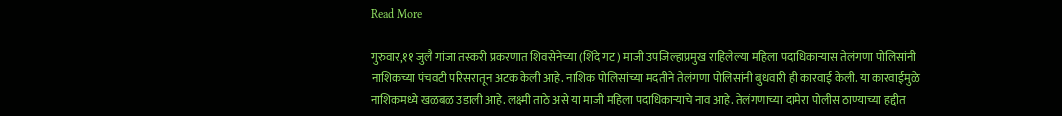Read More

गुरुवार,११ जुलै गांजा तस्करी प्रकरणात शिवसेनेच्या (शिंदे गट) माजी उपजिल्हाप्रमुख राहिलेल्या महिला पदाधिकाऱ्यास तेलंगणा पोलिसांनी नाशिकच्या पंचवटी परिसरातून अटक केली आहे. नाशिक पोलिसांच्या मदतीने तेलंगणा पोलिसांनी बुधवारी ही कारवाई केली. या कारवाईमुळे नाशिकमध्ये खळबळ उडाली आहे. लक्ष्मी ताठे असे या माजी महिला पदाधिकाऱ्याचे नाव आहे. तेलंगणाच्या दामेरा पोलीस ठाण्याच्या हद्दीत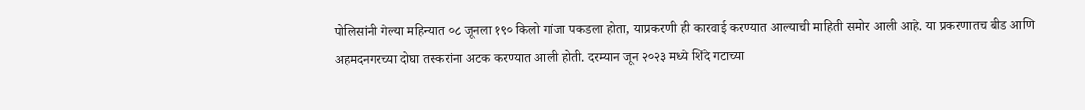पोलिसांनी गेल्या महिन्यात ०८ जूनला १९० किलो गांजा पकडला होता, याप्रकरणी ही कारवाई करण्यात आल्याची माहिती समोर आली आहे. या प्रकरणातच बीड आणि अहमदनगरच्या दोघा तस्करांना अटक करण्यात आली होती. दरम्यान जून २०२३ मध्ये शिंदे गटाच्या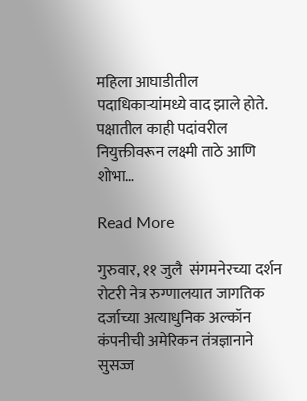महिला आघाडीतील पदाधिकाऱ्यांमध्ये वाद झाले होते. पक्षातील काही पदांवरील नियुक्तीवरून लक्ष्मी ताठे आणि शोभा…

Read More

गुरुवार, ११ जुलै  संगमनेरच्या दर्शन रोटरी नेत्र रुग्णालयात जागतिक दर्जाच्या अत्याधुनिक अल्कॉन कंपनीची अमेरिकन तंत्रज्ञानाने सुसज्ज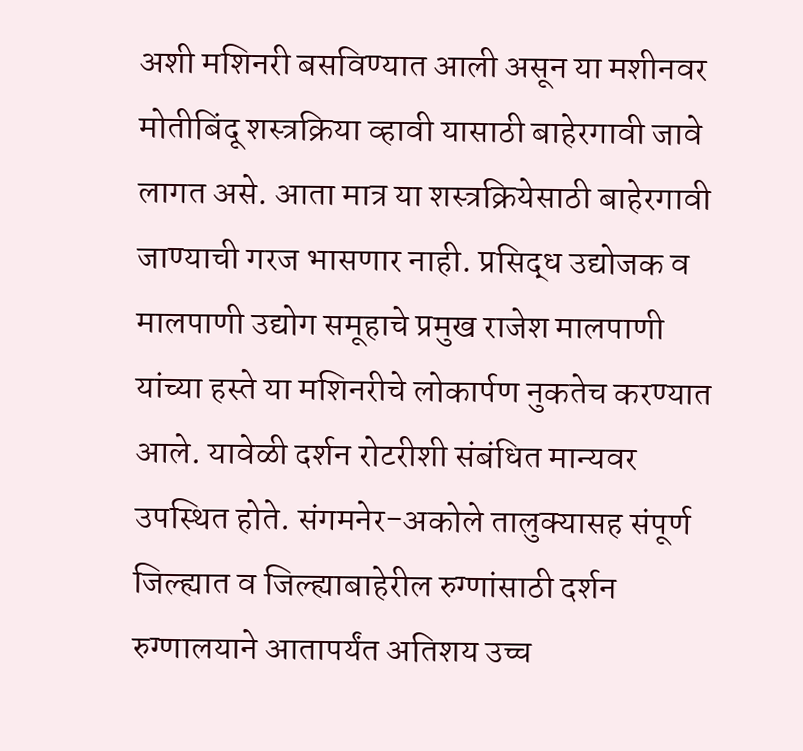अशी मशिनरी बसविण्यात आली असून या मशीनवर मोतीबिंदू शस्त्रक्रिया व्हावी यासाठी बाहेरगावी जावे लागत असे. आता मात्र या शस्त्रक्रियेसाठी बाहेरगावी जाण्याची गरज भासणार नाही. प्रसिद्ध उद्योजक व मालपाणी उद्योग समूहाचे प्रमुख राजेश मालपाणी यांच्या हस्ते या मशिनरीचे लोकार्पण नुकतेच करण्यात आले. यावेळी दर्शन रोटरीशी संबंधित मान्यवर उपस्थित होते. संगमनेर-अकोले तालुक्यासह संपूर्ण जिल्ह्यात व जिल्ह्याबाहेरील रुग्णांसाठी दर्शन रुग्णालयाने आतापर्यंत अतिशय उच्च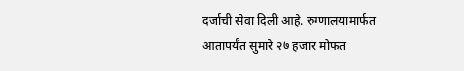दर्जाची सेवा दिली आहे. रुग्णालयामार्फत आतापर्यंत सुमारे २७ हजार मोफत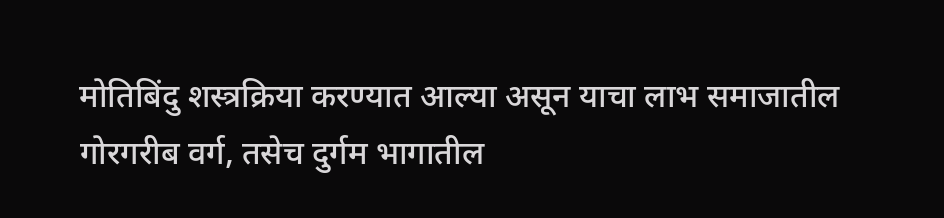मोतिबिंदु शस्त्रक्रिया करण्यात आल्या असून याचा लाभ समाजातील गोरगरीब वर्ग, तसेच दुर्गम भागातील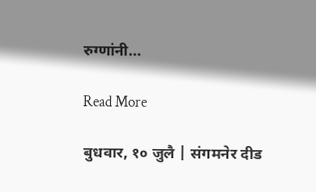रुग्णांनी…

Read More

बुधवार, १० जुलै | संगमनेर दीड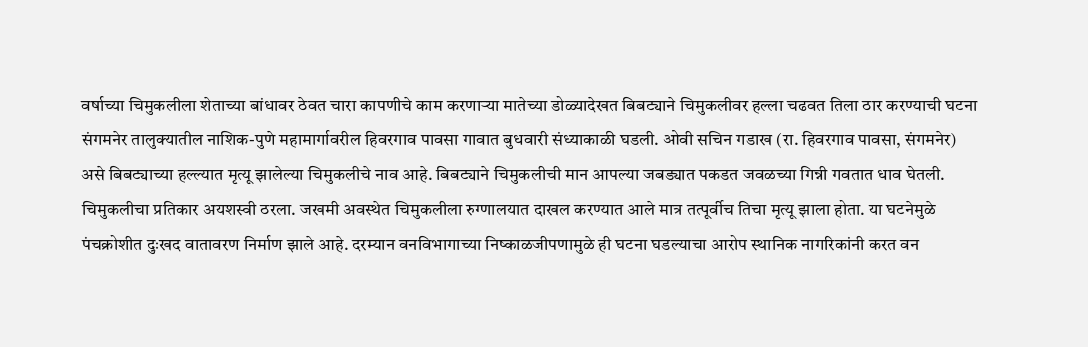वर्षाच्या चिमुकलीला शेताच्या बांधावर ठेवत चारा कापणीचे काम करणाऱ्या मातेच्या डोळ्यादेखत बिबट्याने चिमुकलीवर हल्ला चढवत तिला ठार करण्याची घटना संगमनेर तालुक्यातील नाशिक-पुणे महामार्गावरील हिवरगाव पावसा गावात बुधवारी संध्याकाळी घडली. ओवी सचिन गडाख (रा. हिवरगाव पावसा, संगमनेर) असे बिबट्याच्या हल्ल्यात मृत्यू झालेल्या चिमुकलीचे नाव आहे. बिबट्याने चिमुकलीची मान आपल्या जबड्यात पकडत जवळच्या गिन्नी गवतात धाव घेतली. चिमुकलीचा प्रतिकार अयशस्वी ठरला. जखमी अवस्थेत चिमुकलीला रुग्णालयात दाखल करण्यात आले मात्र तत्पूर्वीच तिचा मृत्यू झाला होता. या घटनेमुळे पंचक्रोशीत दुःखद वातावरण निर्माण झाले आहे. दरम्यान वनविभागाच्या निष्काळजीपणामुळे ही घटना घडल्याचा आरोप स्थानिक नागरिकांनी करत वन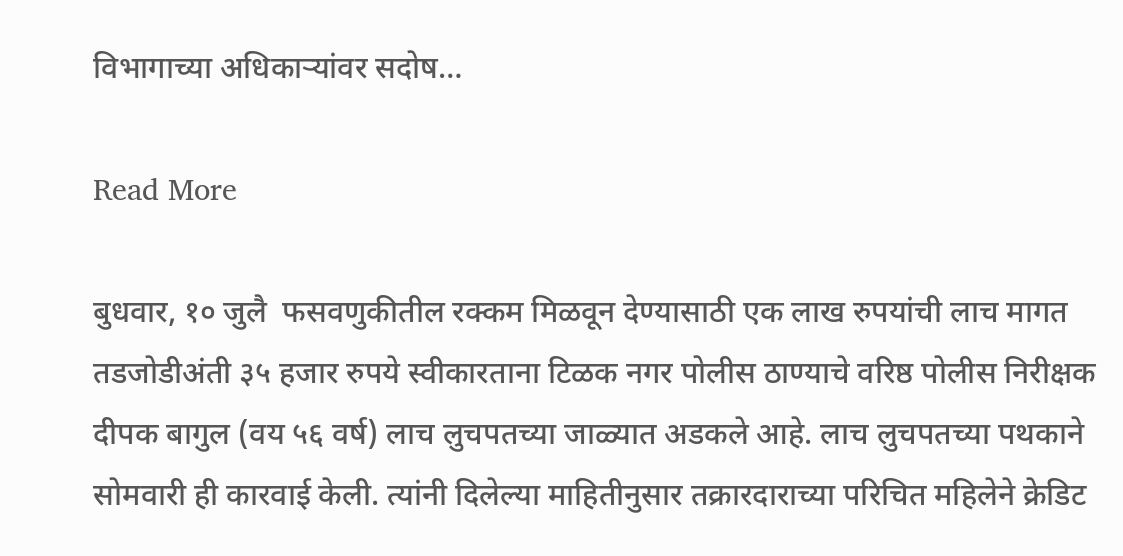विभागाच्या अधिकाऱ्यांवर सदोष…

Read More

बुधवार, १० जुलै  फसवणुकीतील रक्कम मिळवून देण्यासाठी एक लाख रुपयांची लाच मागत तडजोडीअंती ३५ हजार रुपये स्वीकारताना टिळक नगर पोलीस ठाण्याचे वरिष्ठ पोलीस निरीक्षक दीपक बागुल (वय ५६ वर्ष) लाच लुचपतच्या जाळ्यात अडकले आहे. लाच लुचपतच्या पथकाने सोमवारी ही कारवाई केली. त्यांनी दिलेल्या माहितीनुसार तक्रारदाराच्या परिचित महिलेने क्रेडिट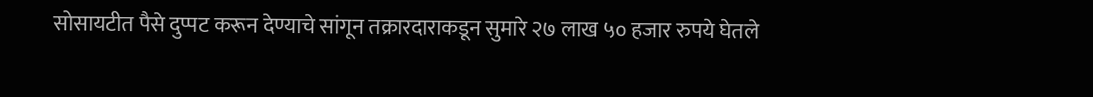सोसायटीत पैसे दुप्पट करून देण्याचे सांगून तक्रारदाराकडून सुमारे २७ लाख ५० हजार रुपये घेतले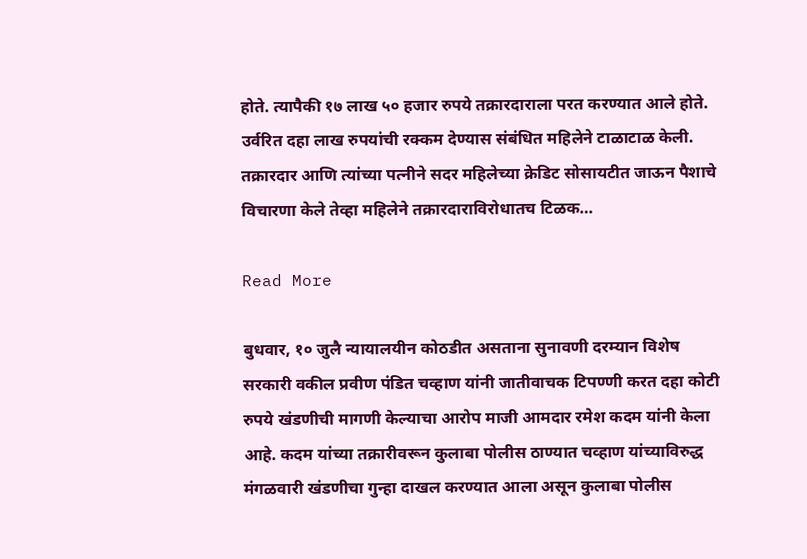होते. त्यापैकी १७ लाख ५० हजार रुपये तक्रारदाराला परत करण्यात आले होते. उर्वरित दहा लाख रुपयांची रक्कम देण्यास संबंधित महिलेने टाळाटाळ केली. तक्रारदार आणि त्यांच्या पत्नीने सदर महिलेच्या क्रेडिट सोसायटीत जाऊन पैशाचे विचारणा केले तेव्हा महिलेने तक्रारदाराविरोधातच टिळक…

Read More

बुधवार, १० जुलै न्यायालयीन कोठडीत असताना सुनावणी दरम्यान विशेष सरकारी वकील प्रवीण पंडित चव्हाण यांनी जातीवाचक टिपण्णी करत दहा कोटी रुपये खंडणीची मागणी केल्याचा आरोप माजी आमदार रमेश कदम यांनी केला आहे. कदम यांच्या तक्रारीवरून कुलाबा पोलीस ठाण्यात चव्हाण यांच्याविरुद्ध मंगळवारी खंडणीचा गुन्हा दाखल करण्यात आला असून कुलाबा पोलीस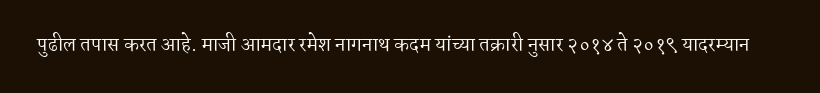पुढील तपास करत आहे. माजी आमदार रमेश नागनाथ कदम यांच्या तक्रारी नुसार २०१४ ते २०१९ यादरम्यान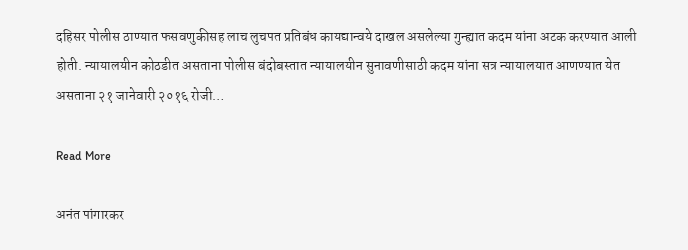दहिसर पोलीस ठाण्यात फसवणुकीसह लाच लुचपत प्रतिबंध कायद्यान्वये दाखल असलेल्या गुन्ह्यात कदम यांना अटक करण्यात आली होती. न्यायालयीन कोठडीत असताना पोलीस बंदोबस्तात न्यायालयीन सुनावणीसाठी कदम यांना सत्र न्यायालयात आणण्यात येत असताना २१ जानेवारी २०१६ रोजी…

Read More

अनंत पांगारकर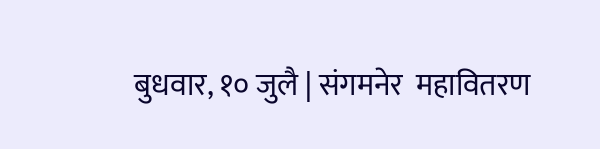बुधवार, १० जुलै | संगमनेर  महावितरण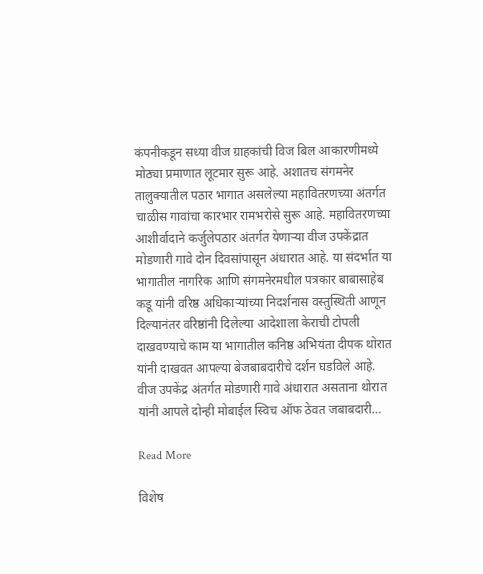कंपनीकडून सध्या वीज ग्राहकांची विज बिल आकारणीमध्ये मोठ्या प्रमाणात लूटमार सुरू आहे. अशातच संगमनेर तालुक्यातील पठार भागात असलेल्या महावितरणच्या अंतर्गत चाळीस गावांचा कारभार रामभरोसे सुरू आहे. महावितरणच्या आशीर्वादाने कर्जुलेपठार अंतर्गत येणाऱ्या वीज उपकेंद्रात मोडणारी गावे दोन दिवसांपासून अंधारात आहे. या संदर्भात या भागातील नागरिक आणि संगमनेरमधील पत्रकार बाबासाहेब कडू यांनी वरिष्ठ अधिकाऱ्यांच्या निदर्शनास वस्तुस्थिती आणून दिल्यानंतर वरिष्ठांनी दिलेल्या आदेशाला केराची टोपली दाखवण्याचे काम या भागातील कनिष्ठ अभियंता दीपक थोरात यांनी दाखवत आपल्या बेजबाबदारीचे दर्शन घडविले आहे. वीज उपकेंद्र अंतर्गत मोडणारी गावे अंधारात असताना थोरात यांनी आपले दोन्ही मोबाईल स्विच ऑफ ठेवत जबाबदारी…

Read More

विशेष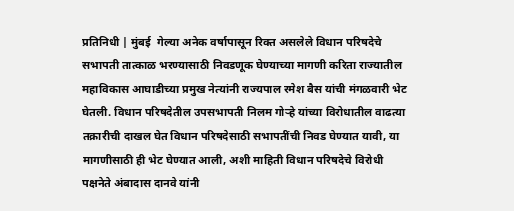प्रतिनिधी | मुंबई  गेल्या अनेक वर्षापासून रिक्त असलेले विधान परिषदेचे सभापती तात्काळ भरण्यासाठी निवडणूक घेण्याच्या मागणी करिता राज्यातील महाविकास आघाडीच्या प्रमुख नेत्यांनी राज्यपाल रमेश बैस यांची मंगळवारी भेट घेतली. विधान परिषदेतील उपसभापती निलम गोऱ्हे यांच्या विरोधातील वाढत्या तक्रारीची दाखल घेत विधान परिषदेसाठी सभापतींची निवड घेण्यात यावी, या मागणीसाठी ही भेट घेण्यात आली, अशी माहिती विधान परिषदेचे विरोधी पक्षनेते अंबादास दानवे यांनी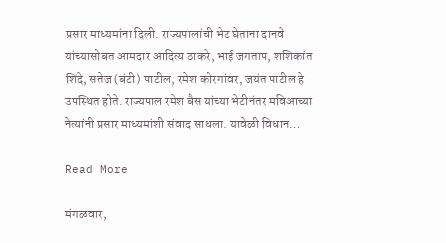प्रसार माध्यमांना दिली. राज्यपालांची भेट घेताना दानवे यांच्यासोबत आमदार आदित्य ठाकरे, भाई जगताप, शशिकांत शिंदे, सतेज (बंटी) पाटील, रमेश कोरगांवर, जयंत पाटील हे उपस्थित होते. राज्यपाल रमेश बैस यांच्या भेटीनंतर मविआच्या नेत्यांनी प्रसार माध्यमांशी संवाद साधला. यावेळी विधान…

Read More

मंगळवार,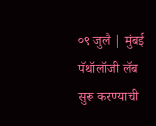०९ जुलै | मुंबई   पॅथॉलॉजी लॅब सुरू करण्याची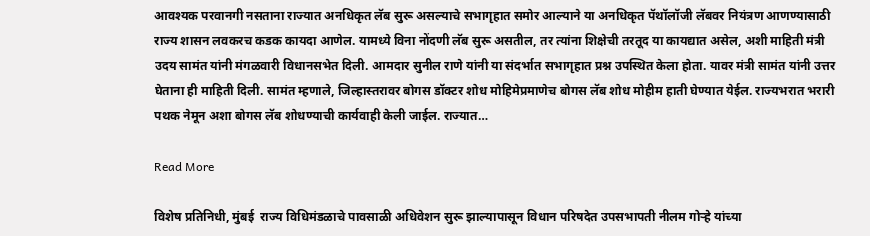आवश्यक परवानगी नसताना राज्यात अनधिकृत लॅब सुरू असल्याचे सभागृहात समोर आल्याने या अनधिकृत पॅथॉलॉजी लॅबवर नियंत्रण आणण्यासाठी राज्य शासन लवकरच कडक कायदा आणेल. यामध्ये विना नोंदणी लॅब सुरू असतील, तर त्यांना शिक्षेची तरतूद या कायद्यात असेल, अशी माहिती मंत्री उदय सामंत यांनी मंगळवारी विधानसभेत दिली. आमदार सुनील राणे यांनी या संदर्भात सभागृहात प्रश्न उपस्थित केला होता. यावर मंत्री सामंत यांनी उत्तर घेताना ही माहिती दिली. सामंत म्हणाले, जिल्हास्तरावर बोगस डॉक्टर शोध मोहिमेप्रमाणेच बोगस लॅब शोध मोहीम हाती घेण्यात येईल. राज्यभरात भरारी पथक नेमून अशा बोगस लॅब शोधण्याची कार्यवाही केली जाईल. राज्यात…

Read More

विशेष प्रतिनिधी, मुंबई  राज्य विधिमंडळाचे पावसाळी अधिवेशन सुरू झाल्यापासून विधान परिषदेत उपसभापती नीलम गोऱ्हे यांच्या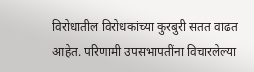विरोधातील विरोधकांच्या कुरबुरी सतत वाढत आहेत. परिणामी उपसभापतींना विचारलेल्या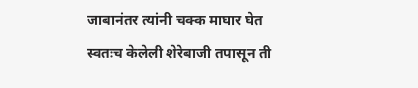जाबानंतर त्यांनी चक्क माघार घेत स्वतःच केलेली शेरेबाजी तपासून ती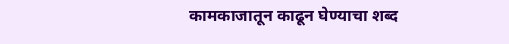कामकाजातून काढून घेण्याचा शब्द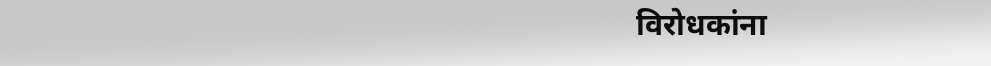विरोधकांना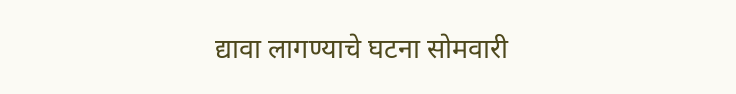द्यावा लागण्याचे घटना सोमवारी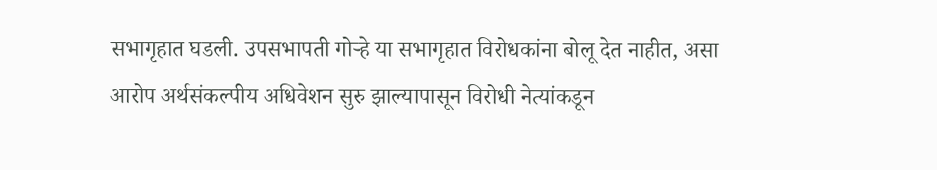सभागृहात घडली. उपसभापती गोऱ्हे या सभागृहात विरोधकांना बोलू देत नाहीत, असा आरोप अर्थसंकल्पीय अधिवेशन सुरु झाल्यापासून विरोधी नेत्यांकडून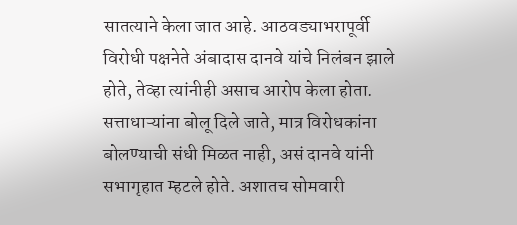सातत्याने केला जात आहे. आठवड्याभरापूर्वी विरोधी पक्षनेते अंबादास दानवे यांचे निलंबन झाले होते, तेव्हा त्यांनीही असाच आरोप केला होता. सत्ताधाऱ्यांना बोलू दिले जाते, मात्र विरोधकांना बोलण्याची संधी मिळत नाही, असं दानवे यांनी सभागृहात म्हटले होते. अशातच सोमवारी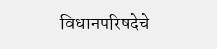विधानपरिषदेचे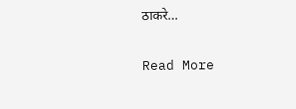ठाकरे…

Read More